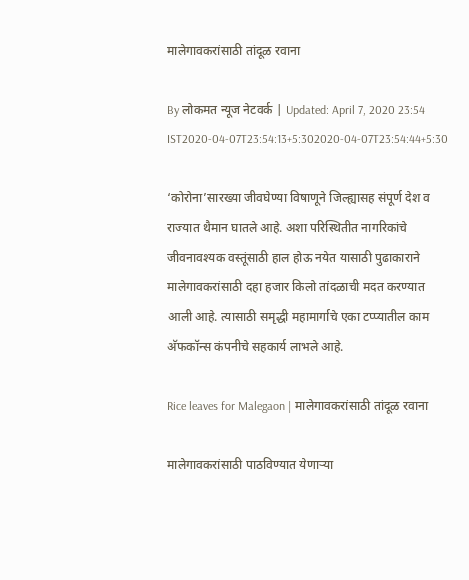मालेगावकरांसाठी तांदूळ रवाना

By लोकमत न्यूज नेटवर्क | Updated: April 7, 2020 23:54 IST2020-04-07T23:54:13+5:302020-04-07T23:54:44+5:30

‘कोरोना’सारख्या जीवघेण्या विषाणूने जिल्ह्यासह संपूर्ण देश व राज्यात थैमान घातले आहे. अशा परिस्थितीत नागरिकांचे जीवनावश्यक वस्तूंसाठी हाल होऊ नयेत यासाठी पुढाकाराने मालेगावकरांसाठी दहा हजार किलो तांदळाची मदत करण्यात आली आहे. त्यासाठी समृद्धी महामार्गाचे एका टप्प्यातील काम अ‍ॅफकॉन्स कंपनीचे सहकार्य लाभले आहे.

Rice leaves for Malegaon | मालेगावकरांसाठी तांदूळ रवाना

मालेगावकरांसाठी पाठविण्यात येणाऱ्या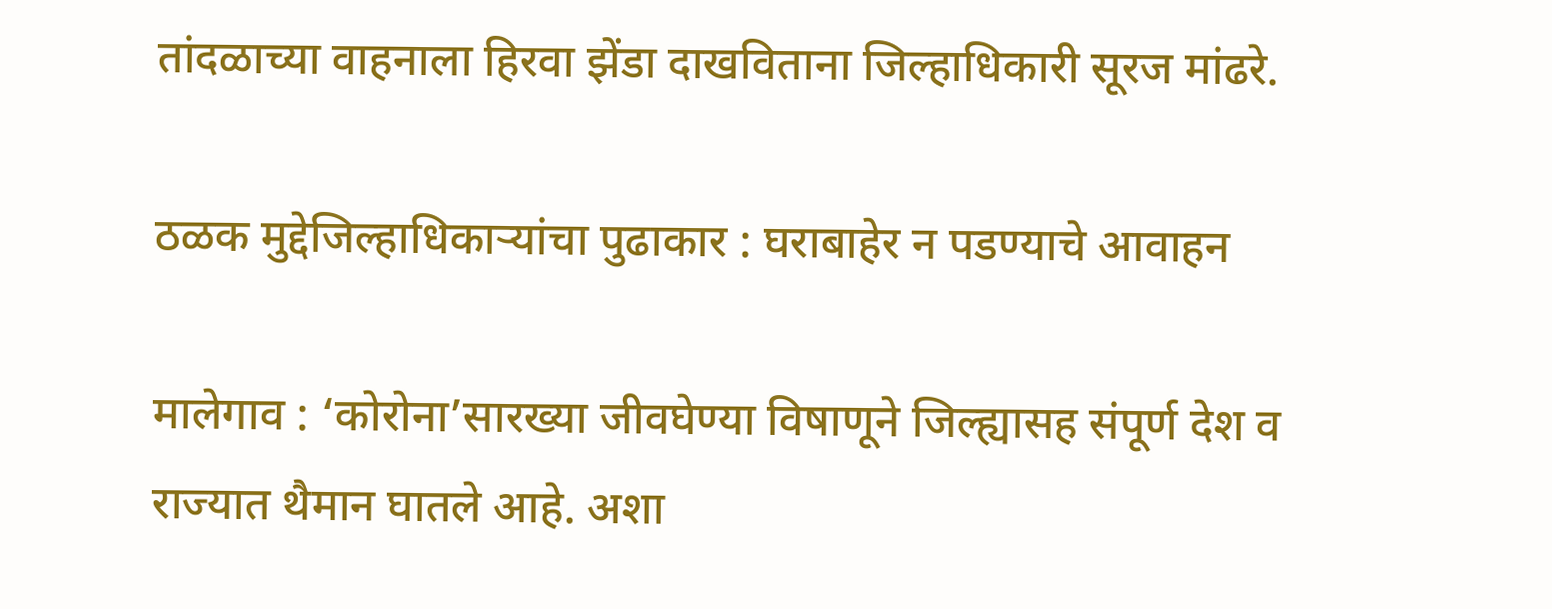तांदळाच्या वाहनाला हिरवा झेंडा दाखविताना जिल्हाधिकारी सूरज मांढरे.

ठळक मुद्देजिल्हाधिकाऱ्यांचा पुढाकार : घराबाहेर न पडण्याचे आवाहन

मालेगाव : ‘कोरोना’सारख्या जीवघेण्या विषाणूने जिल्ह्यासह संपूर्ण देश व राज्यात थैमान घातले आहे. अशा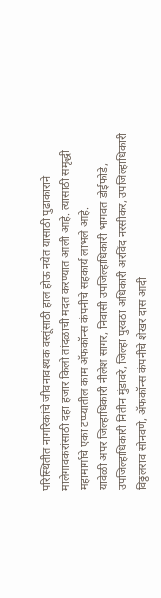परिस्थितीत नागरिकांचे जीवनावश्यक वस्तूंसाठी हाल होऊ नयेत यासाठी पुढाकाराने मालेगावकरांसाठी दहा हजार किलो तांदळाची मदत करण्यात आली आहे. त्यासाठी समृद्धी महामार्गाचे एका टप्प्यातील काम अ‍ॅफकॉन्स कंपनीचे सहकार्य लाभले आहे.
यावेळी अपर जिल्हाधिकारी नीलेश सागर, निवासी उपजिल्हाधिकारी भागवत डोईफोडे, उपजिल्हाधिकारी नितीन मुंडावरे, जिल्हा पुरवठा अधिकारी अरविंद नरसीकर, उपजिल्हाधिकारी विठ्ठलराव सोनवणे, अ‍ॅफकॉन्स कंपनीचे शेखर दास आदी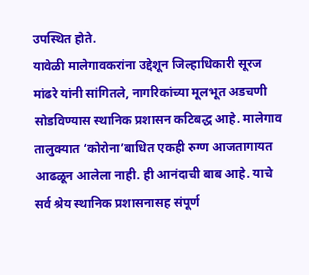उपस्थित होते.
यावेळी मालेगावकरांना उद्देशून जिल्हाधिकारी सूरज मांढरे यांनी सांगितले, नागरिकांच्या मूलभूत अडचणी सोडविण्यास स्थानिक प्रशासन कटिबद्ध आहे. मालेगाव तालुक्यात ‘कोरोना’बाधित एकही रुग्ण आजतागायत आढळून आलेला नाही. ही आनंदाची बाब आहे. याचे सर्व श्रेय स्थानिक प्रशासनासह संपूर्ण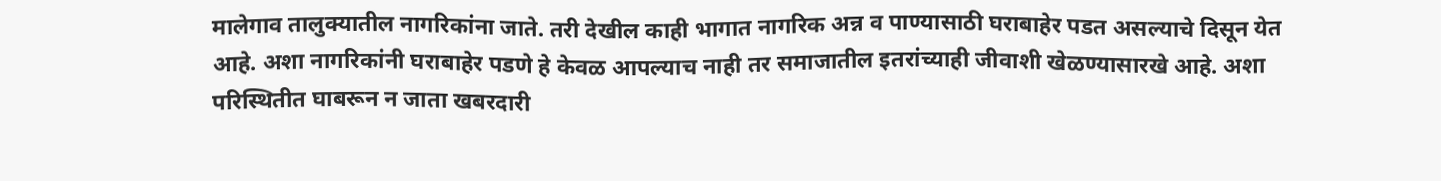मालेगाव तालुक्यातील नागरिकांना जाते. तरी देखील काही भागात नागरिक अन्न व पाण्यासाठी घराबाहेर पडत असल्याचे दिसून येत आहे. अशा नागरिकांनी घराबाहेर पडणे हे केवळ आपल्याच नाही तर समाजातील इतरांच्याही जीवाशी खेळण्यासारखे आहे. अशा परिस्थितीत घाबरून न जाता खबरदारी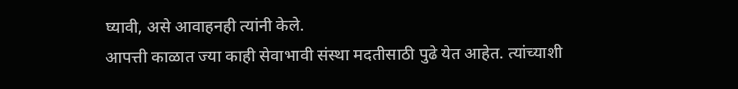घ्यावी, असे आवाहनही त्यांनी केले.
आपत्ती काळात ज्या काही सेवाभावी संस्था मदतीसाठी पुढे येत आहेत. त्यांच्याशी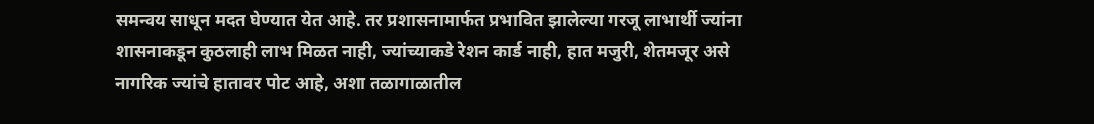समन्वय साधून मदत घेण्यात येत आहे. तर प्रशासनामार्फत प्रभावित झालेल्या गरजू लाभार्थी ज्यांना शासनाकडून कुठलाही लाभ मिळत नाही, ज्यांच्याकडे रेशन कार्ड नाही, हात मजुरी, शेतमजूर असे नागरिक ज्यांचे हातावर पोट आहे, अशा तळागाळातील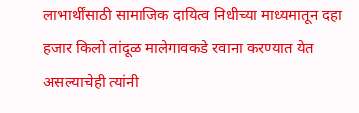लाभार्थींसाठी सामाजिक दायित्व निधीच्या माध्यमातून दहा हजार किलो तांदूळ मालेगावकडे रवाना करण्यात येत असल्याचेही त्यांनी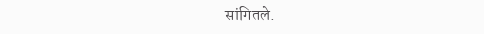सांगितले.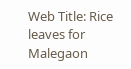Web Title: Rice leaves for Malegaon